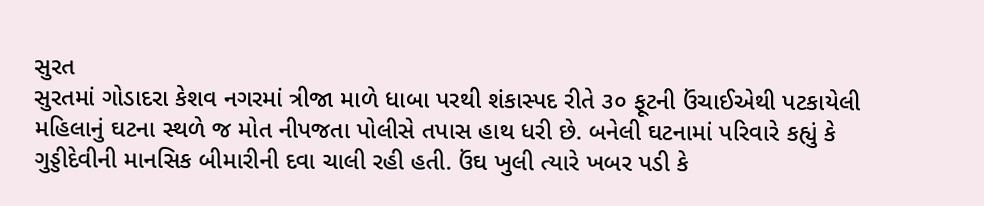સુરત
સુરતમાં ગોડાદરા કેશવ નગરમાં ત્રીજા માળે ધાબા પરથી શંકાસ્પદ રીતે ૩૦ ફૂટની ઉંચાઈએથી પટકાયેલી મહિલાનું ઘટના સ્થળે જ મોત નીપજતા પોલીસે તપાસ હાથ ધરી છે. બનેલી ઘટનામાં પરિવારે કહ્યું કે ગુડ્ડીદેવીની માનસિક બીમારીની દવા ચાલી રહી હતી. ઉંઘ ખુલી ત્યારે ખબર પડી કે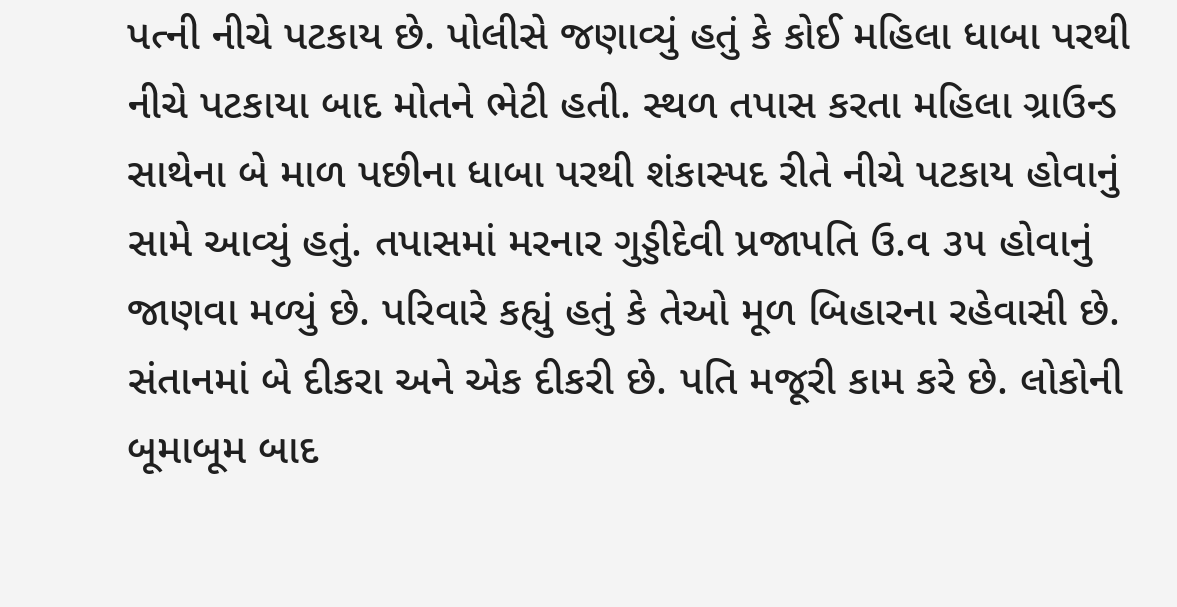પત્ની નીચે પટકાય છે. પોલીસે જણાવ્યું હતું કે કોઈ મહિલા ધાબા પરથી નીચે પટકાયા બાદ મોતને ભેટી હતી. સ્થળ તપાસ કરતા મહિલા ગ્રાઉન્ડ સાથેના બે માળ પછીના ધાબા પરથી શંકાસ્પદ રીતે નીચે પટકાય હોવાનું સામે આવ્યું હતું. તપાસમાં મરનાર ગુડ્ડીદેવી પ્રજાપતિ ઉ.વ ૩૫ હોવાનું જાણવા મળ્યું છે. પરિવારે કહ્યું હતું કે તેઓ મૂળ બિહારના રહેવાસી છે. સંતાનમાં બે દીકરા અને એક દીકરી છે. પતિ મજૂરી કામ કરે છે. લોકોની બૂમાબૂમ બાદ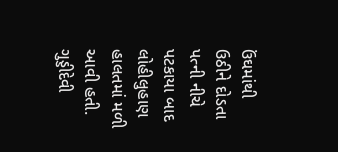ઉંઘમાંથી ઉઠીને દોડતા પત્ની નીચે પટકાયા બાદ લોહીલુહાણ હાલતમાં મળી આવી હતી. ગુડ્ડીદેવી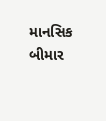માનસિક બીમાર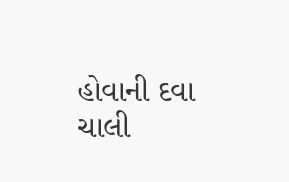હોવાની દવા ચાલી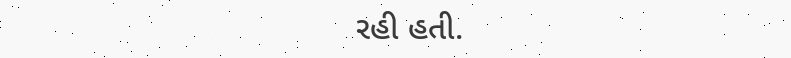રહી હતી.